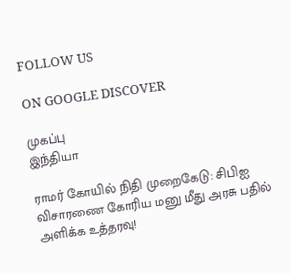FOLLOW US

ON GOOGLE DISCOVER

முகப்பு
இந்தியா

ராமர் கோயில் நிதி முறைகேடு: சிபிஐ விசாரணை கோரிய மனு மீது அரசு பதில் அளிக்க உத்தரவு!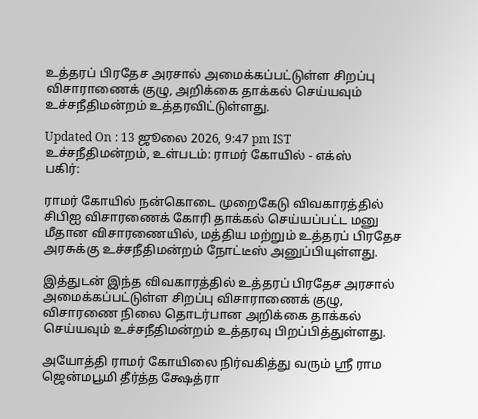உத்தரப் பிரதேச அரசால் அமைக்கப்பட்டுள்ள சிறப்பு விசாராணைக் குழு, அறிக்கை தாக்கல் செய்யவும் உச்சநீதிமன்றம் உத்தரவிட்டுள்ளது.

Updated On : 13 ஜூலை 2026, 9:47 pm IST
உச்சநீதிமன்றம், உள்படம்: ராமர் கோயில் - எக்ஸ்
பகிர்:

ராமர் கோயில் நன்கொடை முறைகேடு விவகாரத்தில் சிபிஐ விசாரணைக் கோரி தாக்கல் செய்யப்பட்ட மனு மீதான விசாரணையில், மத்திய மற்றும் உத்தரப் பிரதேச அரசுக்கு உச்சநீதிமன்றம் நோட்டீஸ் அனுப்பியுள்ளது.

இத்துடன் இந்த விவகாரத்தில் உத்தரப் பிரதேச அரசால் அமைக்கப்பட்டுள்ள சிறப்பு விசாராணைக் குழு, விசாரணை நிலை தொடர்பான அறிக்கை தாக்கல் செய்யவும் உச்சநீதிமன்றம் உத்தரவு பிறப்பித்துள்ளது.

அயோத்தி ராமர் கோயிலை நிர்வகித்து வரும் ஸ்ரீ ராம ஜென்மபூமி தீர்த்த க்ஷேத்ரா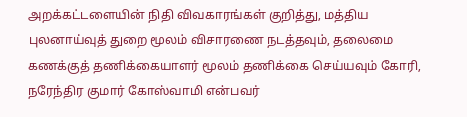அறக்கட்டளையின் நிதி விவகாரங்கள் குறித்து, மத்திய புலனாய்வுத் துறை மூலம் விசாரணை நடத்தவும், தலைமை கணக்குத் தணிக்கையாளர் மூலம் தணிக்கை செய்யவும் கோரி, நரேந்திர குமார் கோஸ்வாமி என்பவர்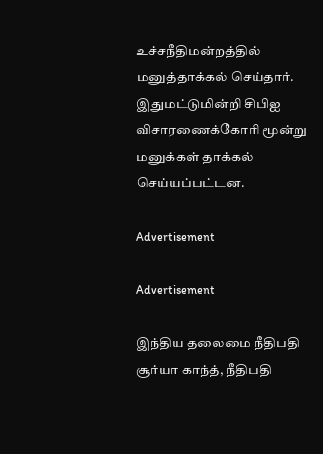உச்சநீதிமன்றத்தில் மனுத்தாக்கல் செய்தார். இதுமட்டுமின்றி சிபிஐ விசாரணைக்கோரி மூன்று மனுக்கள் தாக்கல் செய்யப்பட்டன.

Advertisement

Advertisement

இந்திய தலைமை நீதிபதி சூர்யா காந்த், நீதிபதி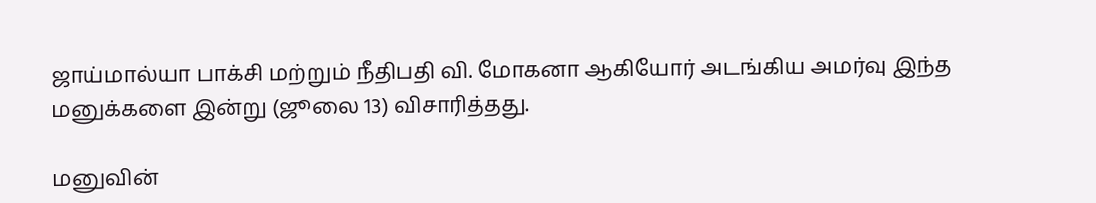ஜாய்மால்யா பாக்சி மற்றும் நீதிபதி வி. மோகனா ஆகியோர் அடங்கிய அமர்வு இந்த மனுக்களை இன்று (ஜூலை 13) விசாரித்தது.

மனுவின்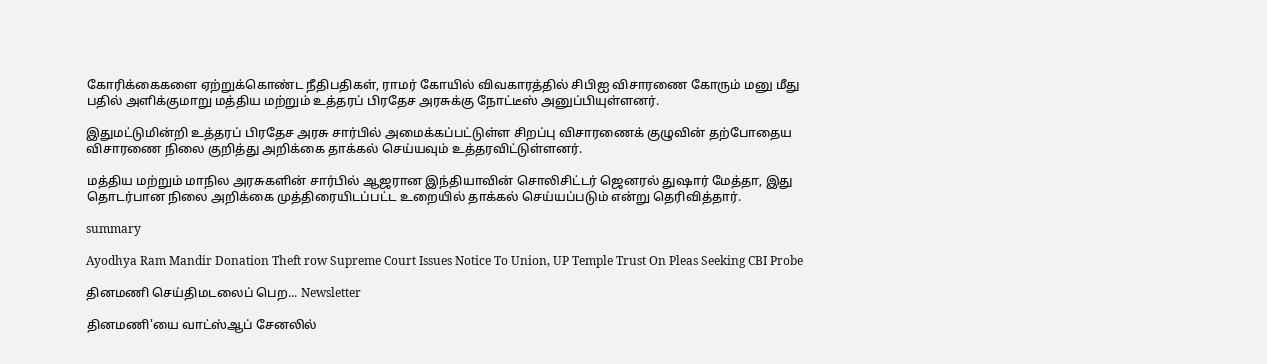கோரிக்கைகளை ஏற்றுக்கொண்ட நீதிபதிகள், ராமர் கோயில் விவகாரத்தில் சிபிஐ விசாரணை கோரும் மனு மீது பதில் அளிக்குமாறு மத்திய மற்றும் உத்தரப் பிரதேச அரசுக்கு நோட்டீஸ் அனுப்பியுள்ளனர்.

இதுமட்டுமின்றி உத்தரப் பிரதேச அரசு சார்பில் அமைக்கப்பட்டுள்ள சிறப்பு விசாரணைக் குழுவின் தற்போதைய விசாரணை நிலை குறித்து அறிக்கை தாக்கல் செய்யவும் உத்தரவிட்டுள்ளனர்.

மத்திய மற்றும் மாநில அரசுகளின் சார்பில் ஆஜரான இந்தியாவின் சொலிசிட்டர் ஜெனரல் துஷார் மேத்தா, இது தொடர்பான நிலை அறிக்கை முத்திரையிடப்பட்ட உறையில் தாக்கல் செய்யப்படும் என்று தெரிவித்தார்.

summary

Ayodhya Ram Mandir Donation Theft row Supreme Court Issues Notice To Union, UP Temple Trust On Pleas Seeking CBI Probe

தினமணி செய்திமடலைப் பெற... Newsletter

தினமணி'யை வாட்ஸ்ஆப் சேனலில்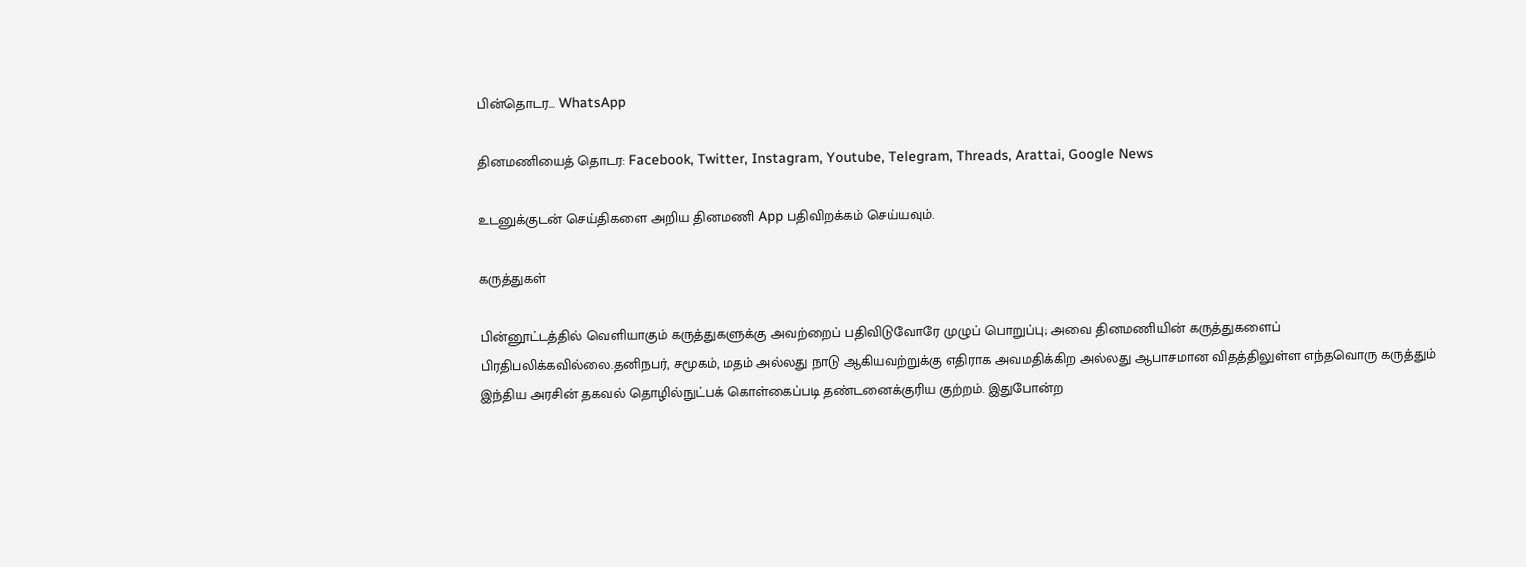பின்தொடர... WhatsApp

தினமணியைத் தொடர: Facebook, Twitter, Instagram, Youtube, Telegram, Threads, Arattai, Google News

உடனுக்குடன் செய்திகளை அறிய தினமணி App பதிவிறக்கம் செய்யவும்.

கருத்துகள்

பின்னூட்டத்தில் வெளியாகும் கருத்துகளுக்கு அவற்றைப் பதிவிடுவோரே முழுப் பொறுப்பு; அவை தினமணியின் கருத்துகளைப் பிரதிபலிக்கவில்லை.தனிநபர், சமூகம், மதம் அல்லது நாடு ஆகியவற்றுக்கு எதிராக அவமதிக்கிற அல்லது ஆபாசமான விதத்திலுள்ள எந்தவொரு கருத்தும் இந்திய அரசின் தகவல் தொழில்நுட்பக் கொள்கைப்படி தண்டனைக்குரிய குற்றம். இதுபோன்ற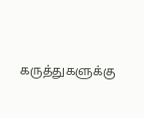கருத்துகளுக்கு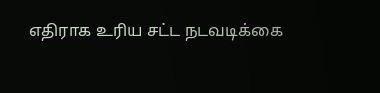எதிராக உரிய சட்ட நடவடிக்கை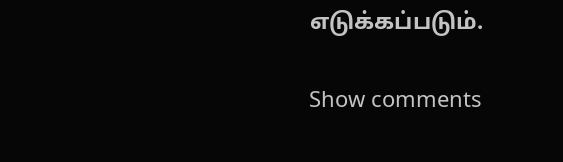எடுக்கப்படும்.

Show comments